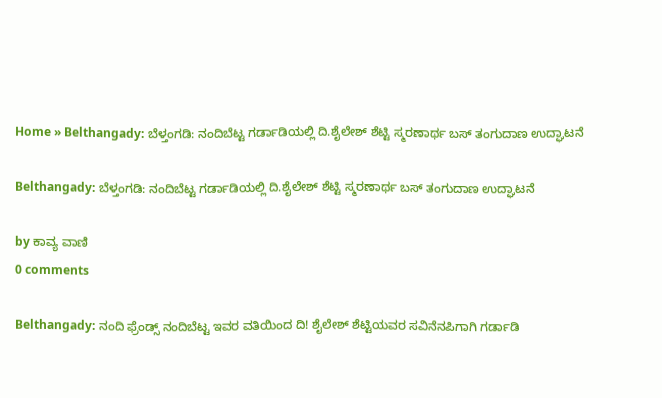Home » Belthangady: ಬೆಳ್ತಂಗಡಿ: ನಂದಿಬೆಟ್ಟ ಗರ್ಡಾಡಿಯಲ್ಲಿ ದಿ.ಶೈಲೇಶ್ ಶೆಟ್ಟಿ ಸ್ಮರಣಾರ್ಥ ಬಸ್‌ ತಂಗುದಾಣ ಉದ್ಘಾಟನೆ

Belthangady: ಬೆಳ್ತಂಗಡಿ: ನಂದಿಬೆಟ್ಟ ಗರ್ಡಾಡಿಯಲ್ಲಿ ದಿ.ಶೈಲೇಶ್ ಶೆಟ್ಟಿ ಸ್ಮರಣಾರ್ಥ ಬಸ್‌ ತಂಗುದಾಣ ಉದ್ಘಾಟನೆ

by ಕಾವ್ಯ ವಾಣಿ
0 comments

Belthangady: ನಂದಿ ಫ್ರೆಂಡ್ಸ್ ನಂದಿಬೆಟ್ಟ ಇವರ ವತಿಯಿಂದ ದಿ! ಶೈಲೇಶ್ ಶೆಟ್ಟಿಯವರ ಸವಿನೆನಪಿಗಾಗಿ ಗರ್ಡಾಡಿ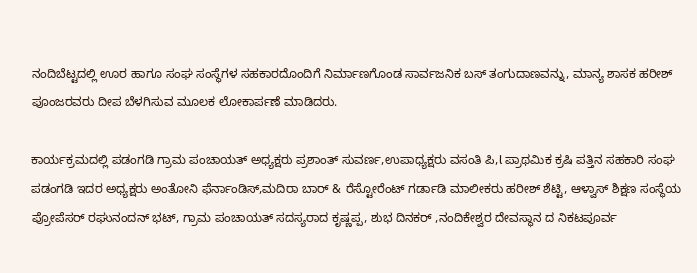ನಂದಿಬೆಟ್ಟದಲ್ಲಿ ಊರ ಹಾಗೂ ಸಂಘ ಸಂಸ್ಥೆಗಳ ಸಹಕಾರದೊಂದಿಗೆ ನಿರ್ಮಾಣಗೊಂಡ ಸಾರ್ವಜನಿಕ ಬಸ್ ತಂಗುದಾಣವನ್ನು, ಮಾನ್ಯ ಶಾಸಕ ಹರೀಶ್ ಪೂಂಜರವರು ದೀಪ ಬೆಳಗಿಸುವ ಮೂಲಕ ಲೋಕಾರ್ಪಣೆ ಮಾಡಿದರು.

ಕಾರ್ಯಕ್ರಮದಲ್ಲಿ ಪಡಂಗಡಿ ಗ್ರಾಮ ಪಂಚಾಯತ್ ಅಧ್ಯಕ್ಷರು ಪ್ರಶಾಂತ್ ಸುವರ್ಣ,ಉಪಾಧ್ಯಕ್ಷರು ವಸಂತಿ ಪಿ,l ಪ್ರಾಥಮಿಕ ಕ್ರಷಿ ಪತ್ತಿನ ಸಹಕಾರಿ ಸಂಘ ಪಡಂಗಡಿ ಇದರ ಅಧ್ಯಕ್ಷರು ಅಂತೋನಿ ಫೆರ್ನಾಂಡಿಸ್,ಮದಿರಾ ಬಾರ್ & ರೆಸ್ಟೋರೆಂಟ್ ಗರ್ಡಾಡಿ ಮಾಲೀಕರು ಹರೀಶ್ ಶೆಟ್ಟಿ, ಆಳ್ವಾಸ್ ಶಿಕ್ಷಣ ಸಂಸ್ಥೆಯ ಪ್ರೋಪೆಸರ್ ರಘುನಂದನ್ ಭಟ್, ಗ್ರಾಮ ಪಂಚಾಯತ್ ಸದಸ್ಯರಾದ ಕೃಷ್ಣಪ್ಪ, ಶುಭ ದಿನಕರ್ ,ನಂದಿಕೇಶ್ವರ ದೇವಸ್ಥಾನ ದ ನಿಕಟಪೂರ್ವ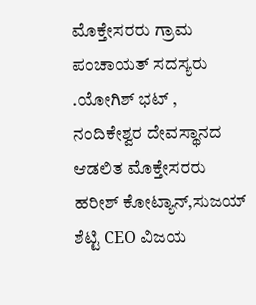ಮೊಕ್ತೇಸರರು ಗ್ರಾಮ ಪಂಚಾಯತ್ ಸದಸ್ಯರು .ಯೋಗಿಶ್ ಭಟ್ , ನಂದಿಕೇಶ್ವರ ದೇವಸ್ಥಾನದ ಆಡಲಿತ ಮೊಕ್ತೇಸರರು ಹರೀಶ್ ಕೋಟ್ಯಾನ್,ಸುಜಯ್ ಶೆಟ್ಟಿ CEO ವಿಜಯ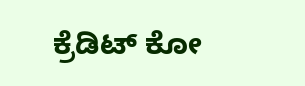ಕ್ರೆಡಿಟ್ ಕೋ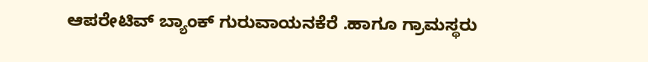ಆಪರೇಟಿವ್ ಬ್ಯಾಂಕ್ ಗುರುವಾಯನಕೆರೆ .ಹಾಗೂ ಗ್ರಾಮಸ್ಥರು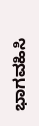ಭಾಗವಹಿಸಿ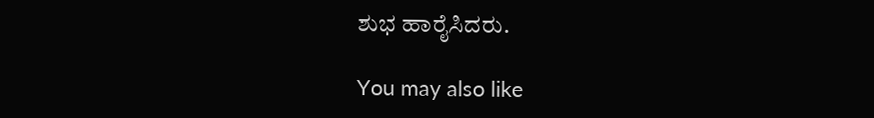ಶುಭ ಹಾರೈಸಿದರು.

You may also like